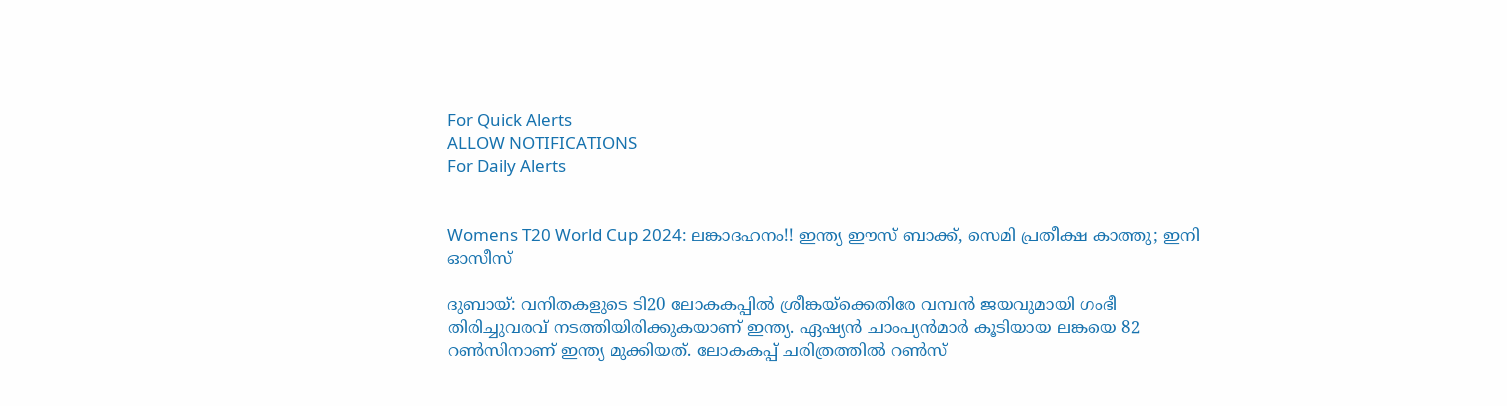For Quick Alerts
ALLOW NOTIFICATIONS
For Daily Alerts


Womens T20 World Cup 2024: ലങ്കാദഹനം!! ഇന്ത്യ ഈസ് ബാക്ക്, സെമി പ്രതീക്ഷ കാത്തു; ഇനി ഓസീസ്

ദുബായ്: വനിതകളുടെ ടി20 ലോകകപ്പില്‍ ശ്രീങ്കയ്‌ക്കെതിരേ വമ്പന്‍ ജയവുമായി ഗംഭീ തിരിച്ചുവരവ് നടത്തിയിരിക്കുകയാണ് ഇന്ത്യ. ഏഷ്യന്‍ ചാംപ്യന്‍മാര്‍ കൂടിയായ ലങ്കയെ 82 റണ്‍സിനാണ് ഇന്ത്യ മുക്കിയത്. ലോകകപ്പ് ചരിത്രത്തില്‍ റണ്‍സ്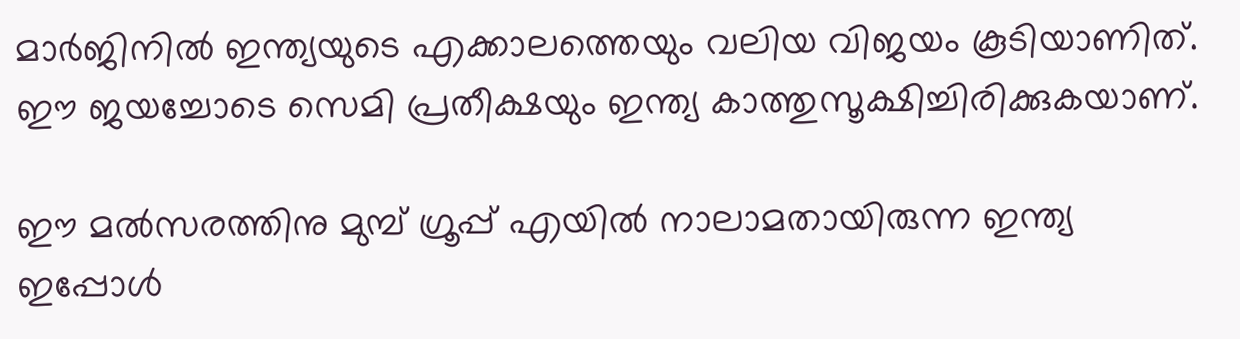മാര്‍ജിനില്‍ ഇന്ത്യയുടെ എക്കാലത്തെയും വലിയ വിജയം കൂടിയാണിത്. ഈ ജയച്ചോടെ സെമി പ്രതീക്ഷയും ഇന്ത്യ കാത്തുസൂക്ഷിച്ചിരിക്കുകയാണ്.

ഈ മല്‍സരത്തിനു മുമ്പ് ഗ്രൂപ്പ് എയില്‍ നാലാമതായിരുന്ന ഇന്ത്യ ഇപ്പോള്‍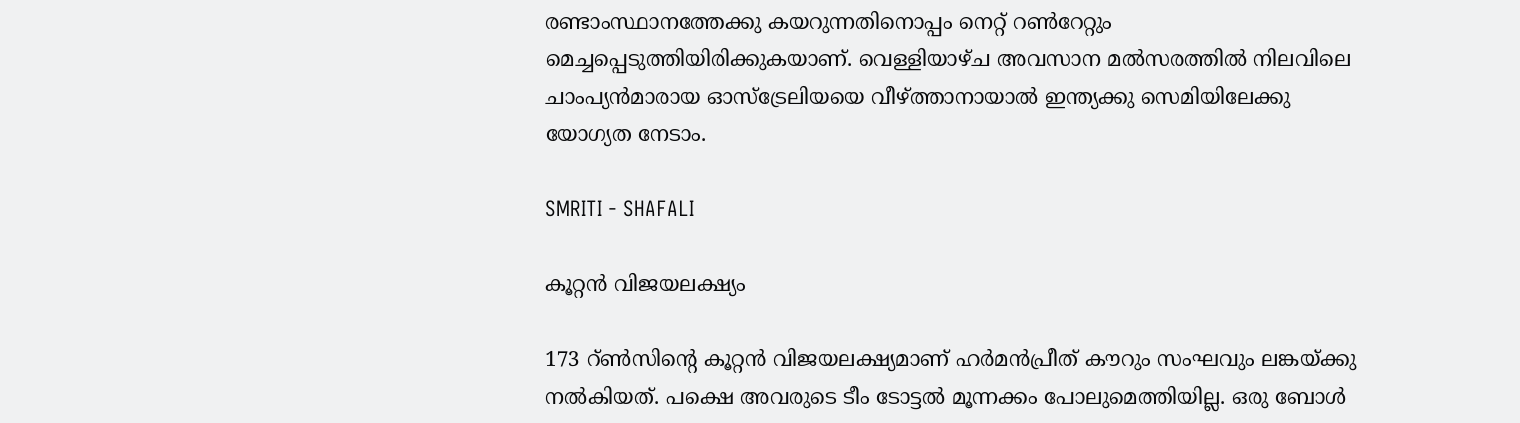രണ്ടാംസ്ഥാനത്തേക്കു കയറുന്നതിനൊപ്പം നെറ്റ് റണ്‍റേറ്റും മെച്ചപ്പെടുത്തിയിരിക്കുകയാണ്. വെള്ളിയാഴ്ച അവസാന മല്‍സരത്തില്‍ നിലവിലെ ചാംപ്യന്‍മാരായ ഓസ്‌ട്രേലിയയെ വീഴ്ത്താനായാല്‍ ഇന്ത്യക്കു സെമിയിലേക്കു യോഗ്യത നേടാം.

SMRITI - SHAFALI

കൂറ്റന്‍ വിജയലക്ഷ്യം

173 റ്ണ്‍സിന്റെ കൂറ്റന്‍ വിജയലക്ഷ്യമാണ് ഹര്‍മന്‍പ്രീത് കൗറും സംഘവും ലങ്കയ്ക്കു നല്‍കിയത്. പക്ഷെ അവരുടെ ടീം ടോട്ടല്‍ മൂന്നക്കം പോലുമെത്തിയില്ല. ഒരു ബോള്‍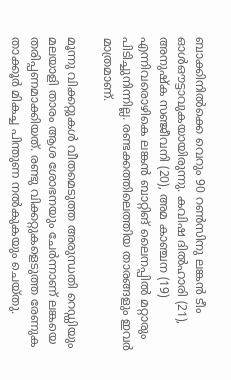ബാക്കിനില്‍ക്കെ വെറും 90 റണ്‍സിനു ലങ്കന്‍ ടീം ഓള്‍ഔട്ടാവുകയായിരുന്നു. കവിഷ ദില്‍ഹാരി (21), അനുഷ്‌ക സഞ്ജീവനി (20), അമ കാഞ്ചന (19) എന്നിവരൊഴികെ ലങ്കന്‍ ബാറ്റിങ് ലൈനപ്പില്‍ മറ്റാരും പിടിച്ചുനിന്നില്ല. രണ്ടക്കത്തിലെത്തിയ താരങ്ങളും ഇവര്‍ മാത്രമാണ്.

മൂന്നു വിക്കറ്റുകള്‍ വീതമെടുത്ത അരുന്ധതി റെഡ്ഡിയും മലയാളി താരം ആശ ശോഭനയും ചേര്‍ന്നാണ് ലങ്കയെ തരിപ്പണമാക്കിയത്. രണ്ടു വിക്കറ്റുകളെടുത്ത രേണുക താക്കൂര്‍ മികച്ച പിന്തുണ നല്‍കുകയും ചെയ്തു.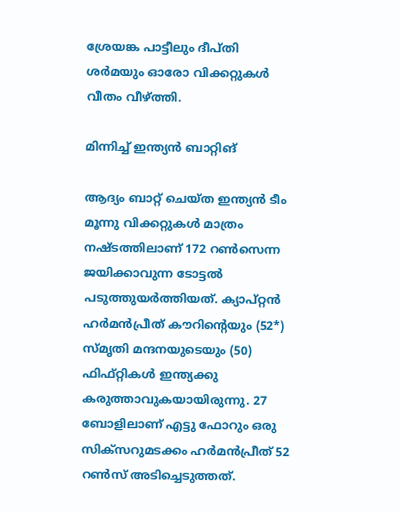ശ്രേയങ്ക പാട്ടീലും ദീപ്തി ശര്‍മയും ഓരോ വിക്കറ്റുകള്‍ വീതം വീഴ്ത്തി.

മിന്നിച്ച് ഇന്ത്യന്‍ ബാറ്റിങ്

ആദ്യം ബാറ്റ് ചെയ്ത ഇന്ത്യന്‍ ടീം മൂന്നു വിക്കറ്റുകള്‍ മാത്രം നഷ്ടത്തിലാണ് 172 റണ്‍സെന്ന ജയിക്കാവുന്ന ടോട്ടല്‍ പടുത്തുയര്‍ത്തിയത്. ക്യാപ്റ്റന്‍ ഹര്‍മന്‍പ്രീത് കൗറിന്റെയും (52*) സ്മൃതി മന്ദനയുടെയും (50) ഫിഫ്റ്റികള്‍ ഇന്ത്യക്കു കരുത്താവുകയായിരുന്നു. 27 ബോളിലാണ് എട്ടു ഫോറും ഒരു സിക്‌സറുമടക്കം ഹര്‍മന്‍പ്രീത് 52 റണ്‍സ് അടിച്ചെടുത്തത്.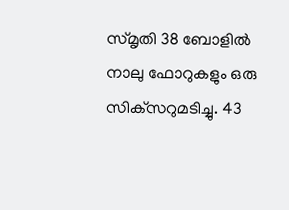സ്മൃതി 38 ബോളില്‍ നാലു ഫോറുകളും ഒരു സിക്‌സറുമടിച്ചു. 43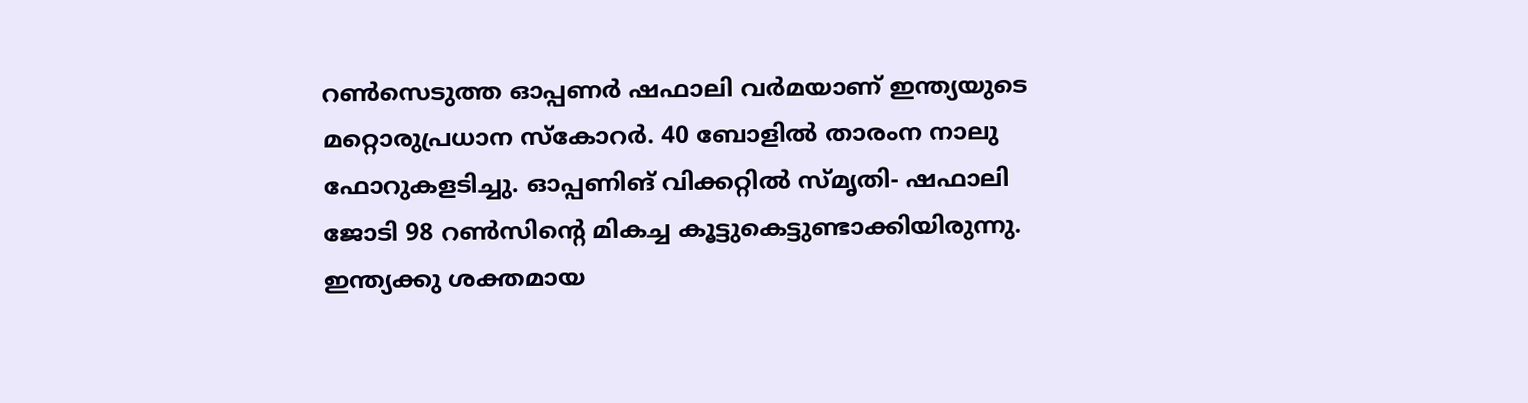റണ്‍സെടുത്ത ഓപ്പണര്‍ ഷഫാലി വര്‍മയാണ് ഇന്ത്യയുടെ മറ്റൊരുപ്രധാന സ്‌കോറര്‍. 40 ബോളില്‍ താരംന നാലു ഫോറുകളടിച്ചു. ഓപ്പണിങ് വിക്കറ്റില്‍ സ്മൃതി- ഷഫാലി ജോടി 98 റണ്‍സിന്റെ മികച്ച കൂട്ടുകെട്ടുണ്ടാക്കിയിരുന്നു. ഇന്ത്യക്കു ശക്തമായ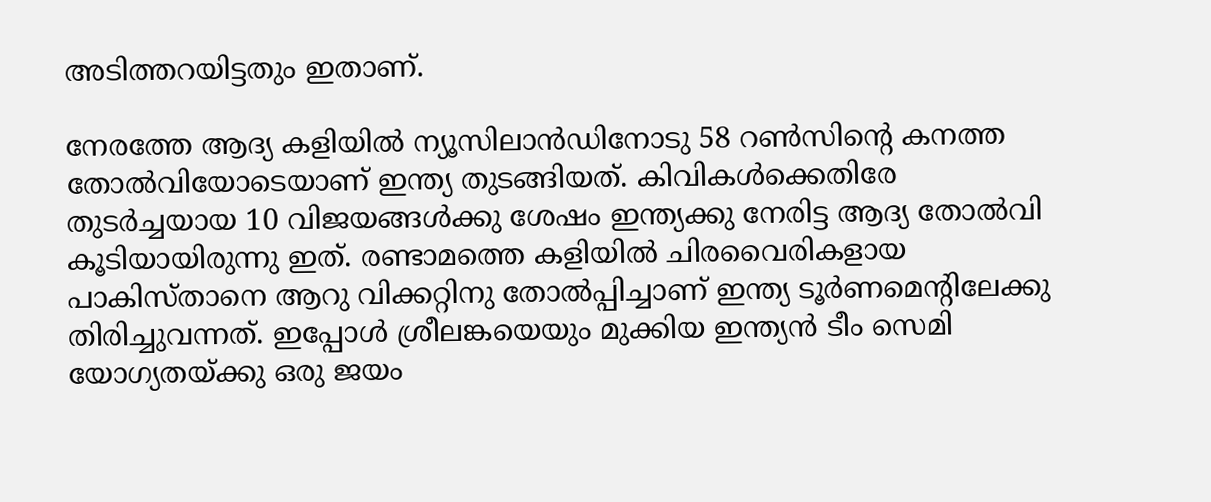അടിത്തറയിട്ടതും ഇതാണ്.

നേരത്തേ ആദ്യ കളിയില്‍ ന്യൂസിലാന്‍ഡിനോടു 58 റണ്‍സിന്റെ കനത്ത തോല്‍വിയോടെയാണ് ഇന്ത്യ തുടങ്ങിയത്. കിവികള്‍ക്കെതിരേ തുടര്‍ച്ചയായ 10 വിജയങ്ങള്‍ക്കു ശേഷം ഇന്ത്യക്കു നേരിട്ട ആദ്യ തോല്‍വി കൂടിയായിരുന്നു ഇത്. രണ്ടാമത്തെ കളിയില്‍ ചിരവൈരികളായ പാകിസ്താനെ ആറു വിക്കറ്റിനു തോല്‍പ്പിച്ചാണ് ഇന്ത്യ ടൂര്‍ണമെന്റിലേക്കു തിരിച്ചുവന്നത്. ഇപ്പോള്‍ ശ്രീലങ്കയെയും മുക്കിയ ഇന്ത്യന്‍ ടീം സെമി യോഗ്യതയ്ക്കു ഒരു ജയം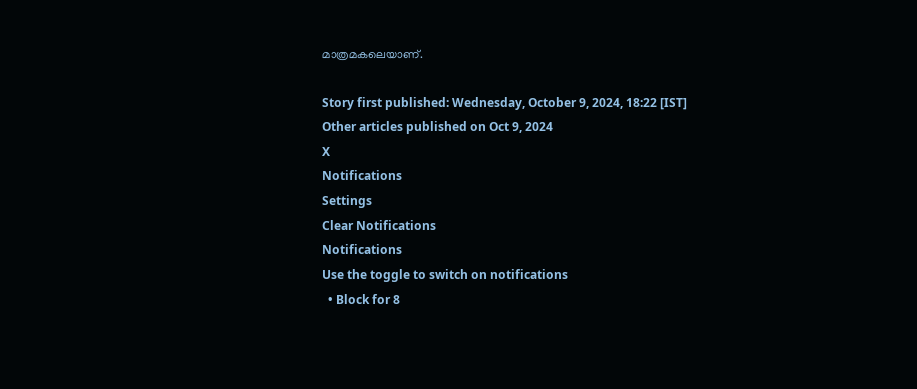മാത്രമകലെയാണ്.

Story first published: Wednesday, October 9, 2024, 18:22 [IST]
Other articles published on Oct 9, 2024
X
Notifications
Settings
Clear Notifications
Notifications
Use the toggle to switch on notifications
  • Block for 8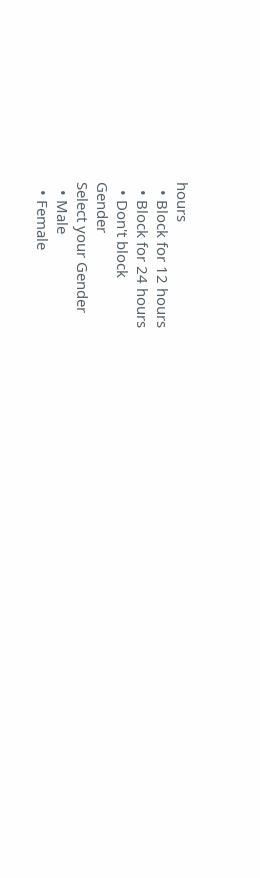hours
  • Block for 12 hours
  • Block for 24 hours
  • Don't block
Gender
Select your Gender
  • Male
  • Female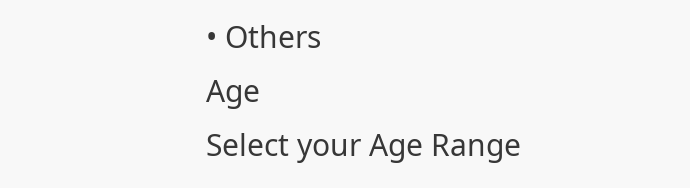• Others
Age
Select your Age Range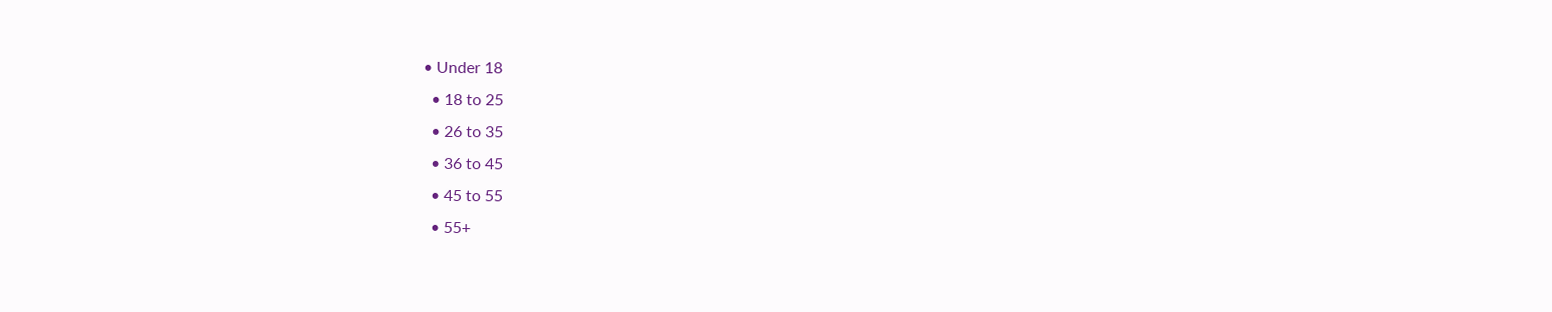• Under 18
  • 18 to 25
  • 26 to 35
  • 36 to 45
  • 45 to 55
  • 55+